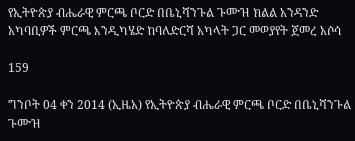የኢትዮጵያ ብሔራዊ ምርጫ ቦርድ በቤኒሻንጉል ጉሙዝ ክልል አንዳንድ አካባቢዎች ምርጫ እንዲካሄድ ከባለድርሻ አካላት ጋር መወያየት ጀመረ አሶሳ

159

ግንቦት 04 ቀን 2014 (ኢዜአ) የኢትዮጵያ ብሔራዊ ምርጫ ቦርድ በቤኒሻንጉል ጉሙዝ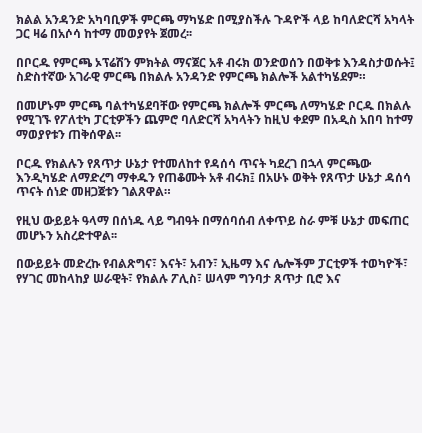ክልል አንዳንድ አካባቢዎች ምርጫ ማካሄድ በሚያስችሉ ጉዳዮች ላይ ከባለድርሻ አካላት ጋር ዛሬ በአሶሳ ከተማ መወያየት ጀመረ፡፡

በቦርዱ የምርጫ ኦፕሬሽን ምክትል ማናጀር አቶ ብሩክ ወንድወሰን በወቅቱ እንዳስታወሱት፤ ስድስተኛው አገራዊ ምርጫ በክልሉ አንዳንድ የምርጫ ክልሎች አልተካሄደም።

በመሆኑም ምርጫ ባልተካሄደባቸው የምርጫ ክልሎች ምርጫ ለማካሄድ ቦርዱ በክልሉ የሚገኙ የፖለቲካ ፓርቲዎችን ጨምሮ ባለድርሻ አካላትን ከዚህ ቀደም በአዲስ አበባ ከተማ ማወያየቱን ጠቅሰዋል፡፡

ቦርዱ የክልሉን የጸጥታ ሁኔታ የተመለከተ የዳሰሳ ጥናት ካደረገ በኋላ ምርጫው እንዲካሄድ ለማድረግ ማቀዱን የጠቆሙት አቶ ብሩክ፤ በአሁኑ ወቅት የጸጥታ ሁኔታ ዳሰሳ ጥናት ሰነድ መዘጋጀቱን ገልጸዋል።

የዚህ ውይይት ዓላማ በሰነዱ ላይ ግብዓት በማሰባሰብ ለቀጥይ ስራ ምቹ ሁኔታ መፍጠር መሆኑን አስረድተዋል፡፡

በውይይት መድረኩ የብልጽግና፣ እናት፣ አብን፣ ኢዜማ እና ሌሎችም ፓርቲዎች ተወካዮች፣ የሃገር መከላከያ ሠራዊት፣ የክልሉ ፖሊስ፣ ሠላም ግንባታ ጸጥታ ቢሮ እና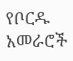የቦርዱ አመራሮች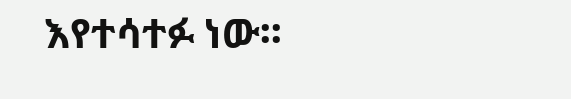እየተሳተፉ ነው፡፡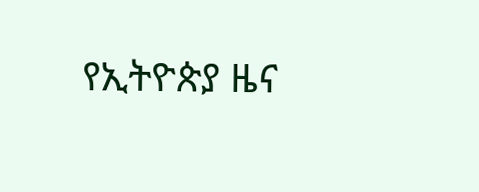የኢትዮጵያ ዜና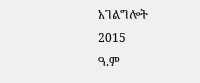አገልግሎት
2015
ዓ.ም